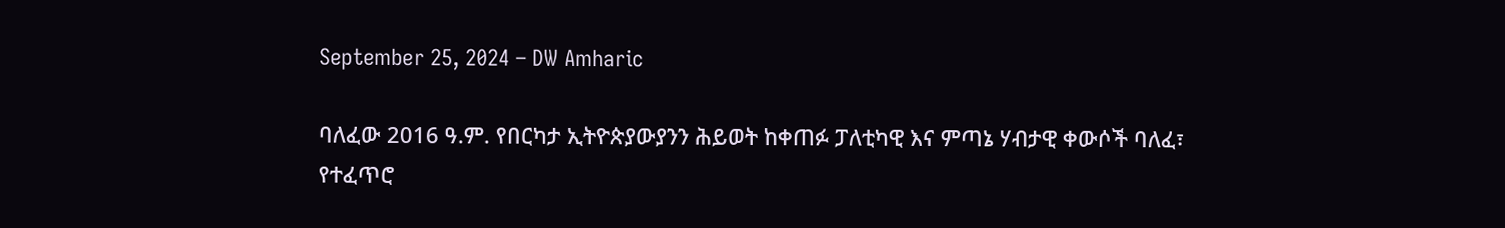September 25, 2024 – DW Amharic

ባለፈው 2016 ዓ.ም. የበርካታ ኢትዮጵያውያንን ሕይወት ከቀጠፉ ፓለቲካዊ እና ምጣኔ ሃብታዊ ቀውሶች ባለፈ፣ የተፈጥሮ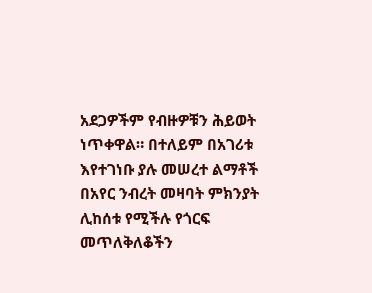አደጋዎችም የብዙዎቹን ሕይወት ነጥቀዋል። በተለይም በአገሪቱ እየተገነቡ ያሉ መሠረተ ልማቶች በአየር ንብረት መዛባት ምክንያት ሊከሰቱ የሚችሉ የጎርፍ መጥለቅለቆችን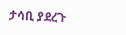ታሳቢ ያደረጉ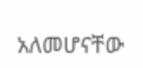አለመሆናቸው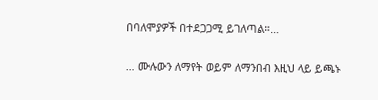በባለሞያዎች በተደጋጋሚ ይገለጣል።…

… ሙሉውን ለማየት ወይም ለማንበብ እዚህ ላይ ይጫኑ